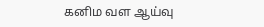கனிம வள ஆய்வு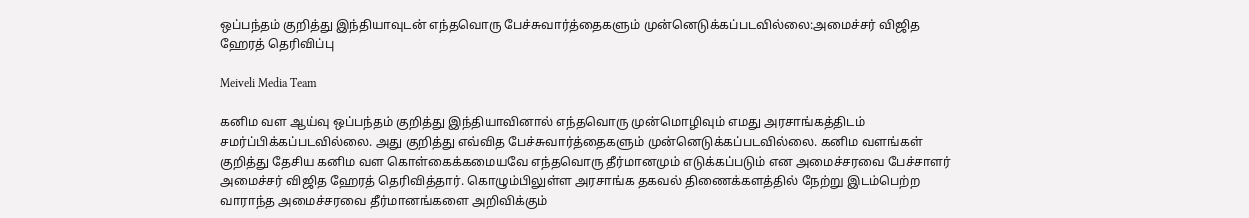ஒப்பந்தம் குறித்து இந்தியாவுடன் எந்தவொரு பேச்சுவார்த்தைகளும் முன்னெடுக்கப்படவில்லை:அமைச்சர் விஜித ஹேரத் தெரிவிப்பு

Meiveli Media Team

கனிம வள ஆய்வு ஒப்பந்தம் குறித்து இந்தியாவினால் எந்தவொரு முன்மொழிவும் எமது அரசாங்கத்திடம் சமர்ப்பிக்கப்படவில்லை. அது குறித்து எவ்வித பேச்சுவார்த்தைகளும் முன்னெடுக்கப்படவில்லை. கனிம வளங்கள் குறித்து தேசிய கனிம வள கொள்கைக்கமையவே எந்தவொரு தீர்மானமும் எடுக்கப்படும் என அமைச்சரவை பேச்சாளர் அமைச்சர் விஜித ஹேரத் தெரிவித்தார். கொழும்பிலுள்ள அரசாங்க தகவல் திணைக்களத்தில் நேற்று இடம்பெற்ற வாராந்த அமைச்சரவை தீர்மானங்களை அறிவிக்கும்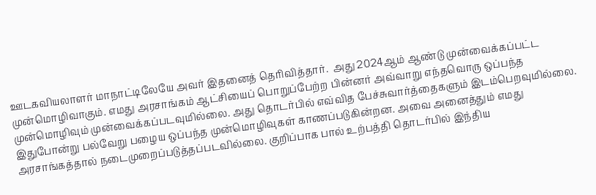ஊடகவியலாளர் மாநாட்டிலேயே அவர் இதனைத் தெரிவித்தார்.  அது 2024ஆம் ஆண்டு முன்வைக்கப்பட்ட முன்மொழிவாகும். எமது அரசாங்கம் ஆட்சியைப் பொறுப்பேற்ற பின்னர் அவ்வாறு எந்தவொரு ஒப்பந்த முன்மொழிவும் முன்வைக்கப்படவுமில்லை. அது தொடர்பில் எவ்வித பேச்சுவார்த்தைகளும் இடம்பெறவுமில்லை. இதுபோன்று பல்வேறு பழைய ஒப்பந்த முன்மொழிவுகள் காணப்படுகின்றன. அவை அனைத்தும் எமது அரசாங்கத்தால் நடைமுறைப்படுத்தப்படவில்லை. குறிப்பாக பால் உற்பத்தி தொடர்பில் இந்திய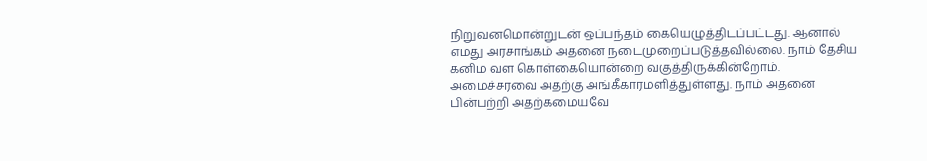நிறுவனமொன்றுடன் ஒப்பந்தம் கையெழுத்திடப்பட்டது. ஆனால் எமது அரசாங்கம் அதனை நடைமுறைப்படுத்தவில்லை. நாம் தேசிய கனிம வள கொள்கையொன்றை வகுத்திருக்கின்றோம். அமைச்சரவை அதற்கு அங்கீகாரமளித்துள்ளது. நாம் அதனை பின்பற்றி அதற்கமையவே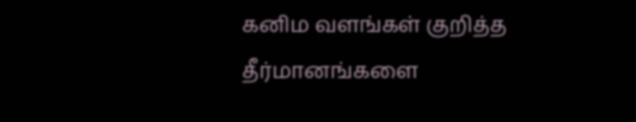கனிம வளங்கள் குறித்த தீர்மானங்களை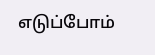எடுப்போம்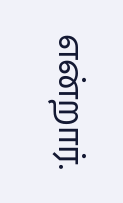என்றார்.